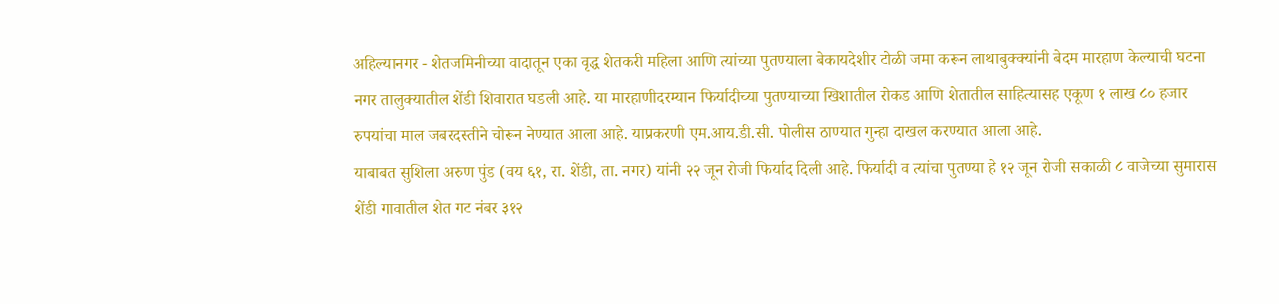अहिल्यानगर - शेतजमिनीच्या वादातून एका वृद्ध शेतकरी महिला आणि त्यांच्या पुतण्याला बेकायदेशीर टोळी जमा करून लाथाबुक्क्यांनी बेदम मारहाण केल्याची घटना नगर तालुक्यातील शेंडी शिवारात घडली आहे. या मारहाणीदरम्यान फिर्यादीच्या पुतण्याच्या खिशातील रोकड आणि शेतातील साहित्यासह एकूण १ लाख ८० हजार रुपयांचा माल जबरदस्तीने चोरून नेण्यात आला आहे. याप्रकरणी एम.आय.डी.सी. पोलीस ठाण्यात गुन्हा दाखल करण्यात आला आहे.
याबाबत सुशिला अरुण पुंड (वय ६१, रा. शेंडी, ता. नगर) यांनी २२ जून रोजी फिर्याद दिली आहे. फिर्यादी व त्यांचा पुतण्या हे १२ जून रोजी सकाळी ८ वाजेच्या सुमारास शेंडी गावातील शेत गट नंबर ३१२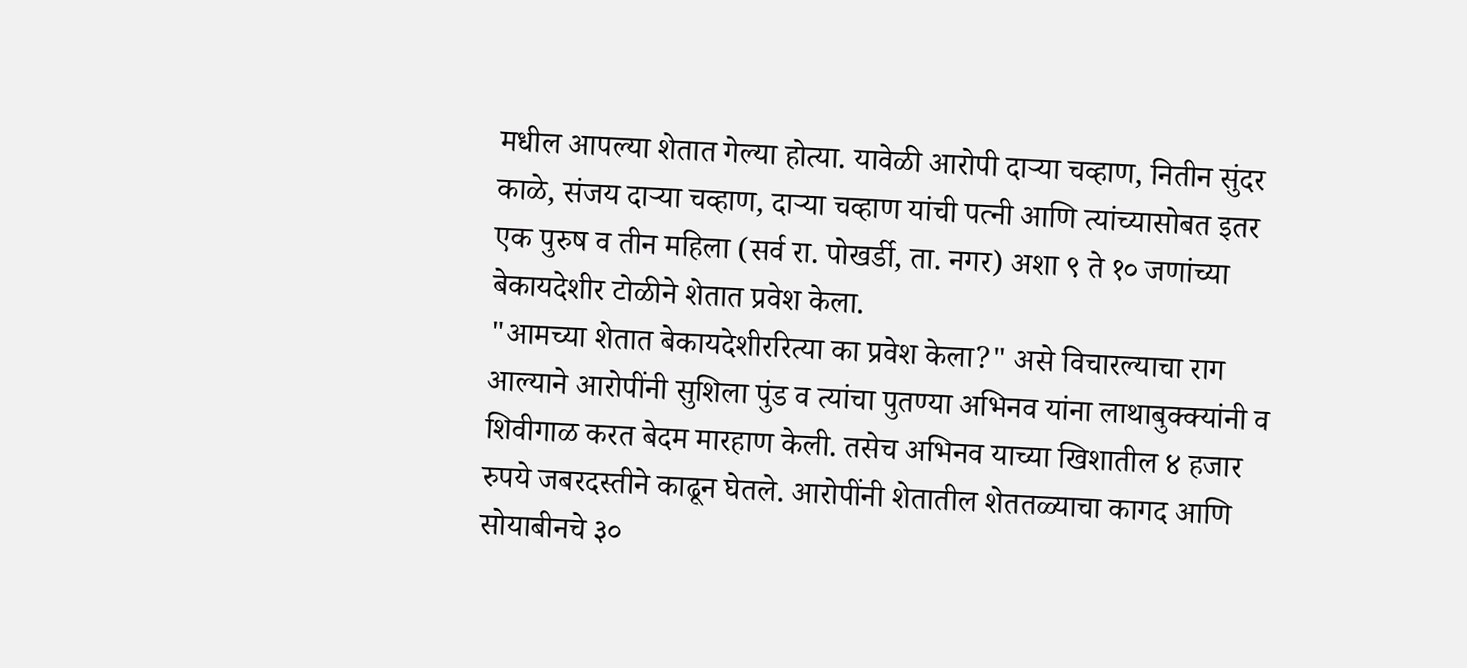मधील आपल्या शेतात गेल्या होत्या. यावेळी आरोपी दाऱ्या चव्हाण, नितीन सुंदर काळे, संजय दाऱ्या चव्हाण, दाऱ्या चव्हाण यांची पत्नी आणि त्यांच्यासोबत इतर एक पुरुष व तीन महिला (सर्व रा. पोखर्डी, ता. नगर) अशा ९ ते १० जणांच्या बेकायदेशीर टोळीने शेतात प्रवेश केला.
"आमच्या शेतात बेकायदेशीररित्या का प्रवेश केला?" असे विचारल्याचा राग आल्याने आरोपींनी सुशिला पुंड व त्यांचा पुतण्या अभिनव यांना लाथाबुक्क्यांनी व शिवीगाळ करत बेदम मारहाण केली. तसेच अभिनव याच्या खिशातील ४ हजार रुपये जबरदस्तीने काढून घेतले. आरोपींनी शेतातील शेततळ्याचा कागद आणि सोयाबीनचे ३०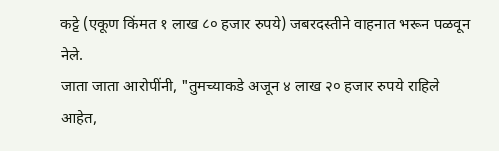कट्टे (एकूण किंमत १ लाख ८० हजार रुपये) जबरदस्तीने वाहनात भरून पळवून नेले.
जाता जाता आरोपींनी, "तुमच्याकडे अजून ४ लाख २० हजार रुपये राहिले आहेत,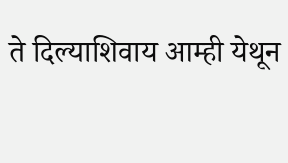ते दिल्याशिवाय आम्ही येथून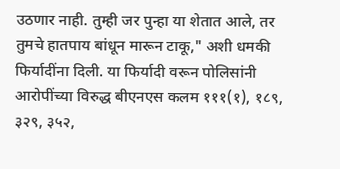उठणार नाही. तुम्ही जर पुन्हा या शेतात आले, तर तुमचे हातपाय बांधून मारून टाकू," अशी धमकी फिर्यादींना दिली. या फिर्यादी वरून पोलिसांनी आरोपींच्या विरुद्ध बीएनएस कलम १११(१), १८९, ३२९, ३५२,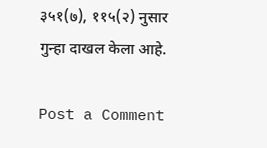३५१(७), ११५(२) नुसार गुन्हा दाखल केला आहे.

Post a Comment